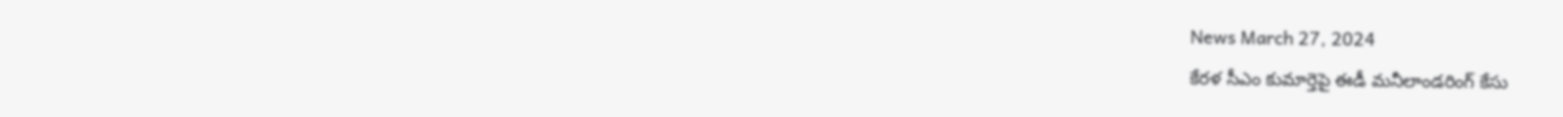News March 27, 2024
కేరళ సీఎం కుమార్తెపై ఈడీ మనీలాండరింగ్ కేసు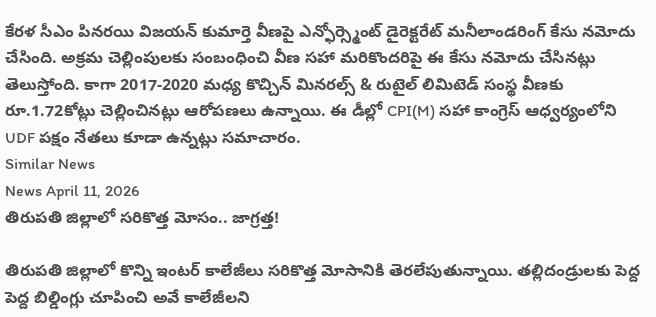కేరళ సీఎం పినరయి విజయన్ కుమార్తె వీణపై ఎన్ఫోర్స్మెంట్ డైరెక్టరేట్ మనీలాండరింగ్ కేసు నమోదు చేసింది. అక్రమ చెల్లింపులకు సంబంధించి వీణ సహా మరికొందరిపై ఈ కేసు నమోదు చేసినట్లు తెలుస్తోంది. కాగా 2017-2020 మధ్య కొచ్చిన్ మినరల్స్ & రుటైల్ లిమిటెడ్ సంస్థ వీణకు రూ.1.72కోట్లు చెల్లించినట్లు ఆరోపణలు ఉన్నాయి. ఈ డీల్లో CPI(M) సహా కాంగ్రెస్ ఆధ్వర్యంలోని UDF పక్షం నేతలు కూడా ఉన్నట్లు సమాచారం.
Similar News
News April 11, 2026
తిరుపతి జిల్లాలో సరికొత్త మోసం.. జాగ్రత్త!

తిరుపతి జిల్లాలో కొన్ని ఇంటర్ కాలేజీలు సరికొత్త మోసానికి తెరలేపుతున్నాయి. తల్లిదండ్రులకు పెద్ద పెద్ద బిల్డింగ్లు చూపించి అవే కాలేజీలని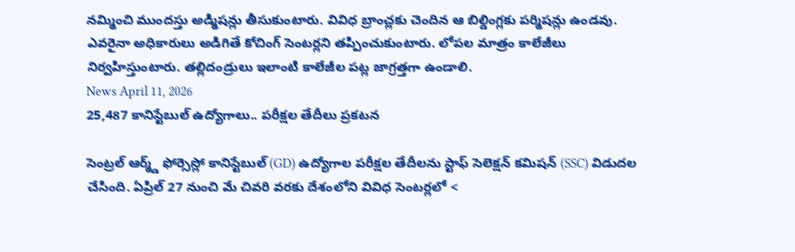నమ్మించి ముందస్తు అడ్మిషన్లు తీసుకుంటారు. వివిధ బ్రాంచ్లకు చెందిన ఆ బిల్డింగ్లకు పర్మిషన్లు ఉండవు. ఎవరైనా అధికారులు అడిగితే కోచింగ్ సెంటర్లని తప్పించుకుంటారు. లోపల మాత్రం కాలేజీలు నిర్వహిస్తుంటారు. తల్లిదండ్రులు ఇలాంటి కాలేజీల పట్ల జాగ్రత్తగా ఉండాలి.
News April 11, 2026
25,487 కానిస్టేబుల్ ఉద్యోగాలు.. పరీక్షల తేదీలు ప్రకటన

సెంట్రల్ ఆర్మ్డ్ ఫోర్సెస్లో కానిస్టేబుల్ (GD) ఉద్యోగాల పరీక్షల తేదీలను స్టాఫ్ సెలెక్షన్ కమిషన్ (SSC) విడుదల చేసింది. ఏప్రిల్ 27 నుంచి మే చివరి వరకు దేశంలోని వివిధ సెంటర్లలో <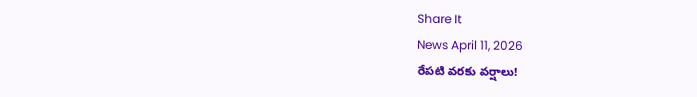Share It
News April 11, 2026
రేపటి వరకు వర్షాలు!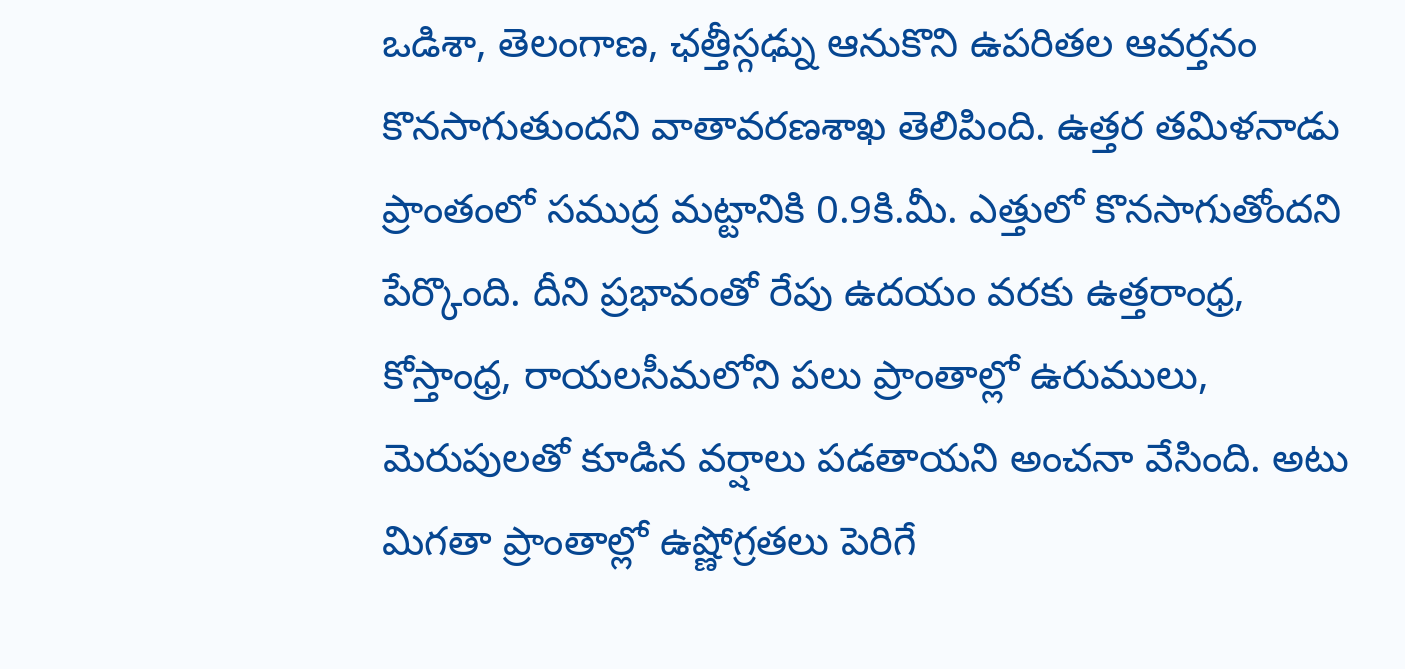ఒడిశా, తెలంగాణ, ఛత్తీస్గఢ్ను ఆనుకొని ఉపరితల ఆవర్తనం కొనసాగుతుందని వాతావరణశాఖ తెలిపింది. ఉత్తర తమిళనాడు ప్రాంతంలో సముద్ర మట్టానికి 0.9కి.మీ. ఎత్తులో కొనసాగుతోందని పేర్కొంది. దీని ప్రభావంతో రేపు ఉదయం వరకు ఉత్తరాంధ్ర, కోస్తాంధ్ర, రాయలసీమలోని పలు ప్రాంతాల్లో ఉరుములు, మెరుపులతో కూడిన వర్షాలు పడతాయని అంచనా వేసింది. అటు మిగతా ప్రాంతాల్లో ఉష్ణోగ్రతలు పెరిగే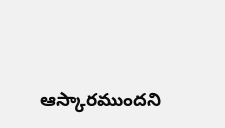ఆస్కారముందని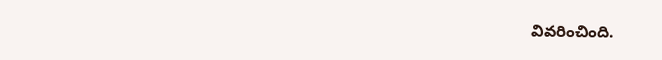వివరించింది.